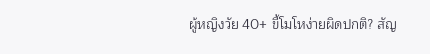ผู้หญิงวัย 40+ ขี้โมโหง่ายผิดปกติ? สัญ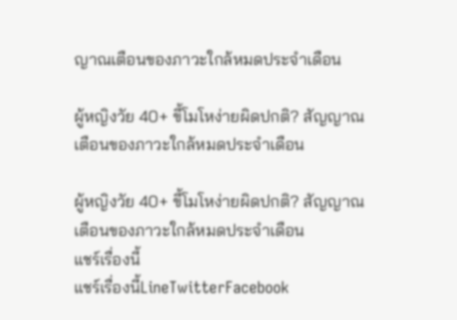ญาณเตือนของภาวะใกล้หมดประจำเดือน

ผู้หญิงวัย 40+ ขี้โมโหง่ายผิดปกติ? สัญญาณเตือนของภาวะใกล้หมดประจำเดือน

ผู้หญิงวัย 40+ ขี้โมโหง่ายผิดปกติ? สัญญาณเตือนของภาวะใกล้หมดประจำเดือน
แชร์เรื่องนี้
แชร์เรื่องนี้LineTwitterFacebook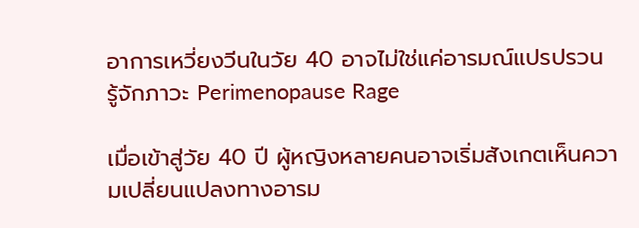อาการเหวี่ยงวีนในวัย 40 อาจไม่ใช่แค่อารมณ์แปรปรวน รู้จักภาวะ Perimenopause Rage

เมื่อเข้าสู่วัย 40 ปี ผู้หญิงหลายคนอาจเริ่มสังเกตเห็นความเปลี่ยนแปลงทางอารม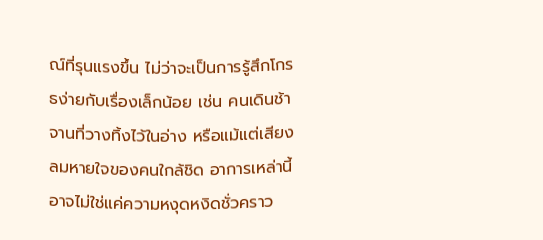ณ์ที่รุนแรงขึ้น ไม่ว่าจะเป็นการรู้สึกโกรธง่ายกับเรื่องเล็กน้อย เช่น คนเดินช้า จานที่วางทิ้งไว้ในอ่าง หรือแม้แต่เสียงลมหายใจของคนใกล้ชิด อาการเหล่านี้อาจไม่ใช่แค่ความหงุดหงิดชั่วคราว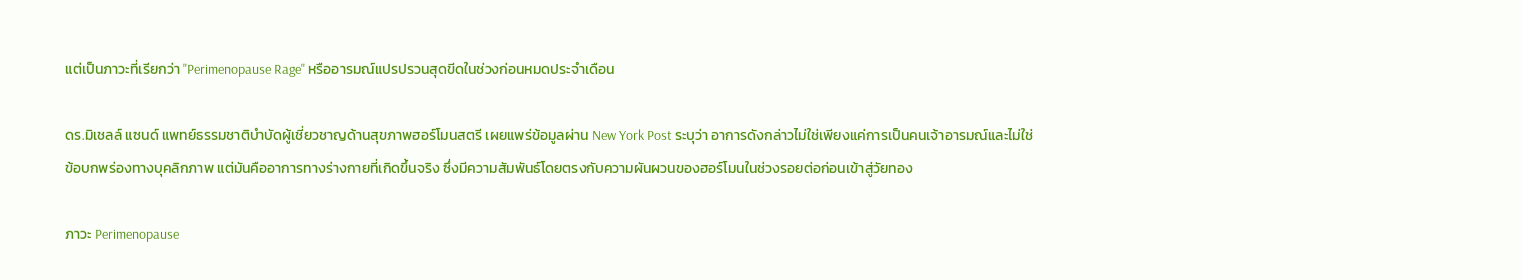แต่เป็นภาวะที่เรียกว่า "Perimenopause Rage" หรืออารมณ์แปรปรวนสุดขีดในช่วงก่อนหมดประจำเดือน

ดร.มิเชลล์ แซนด์ แพทย์ธรรมชาติบำบัดผู้เชี่ยวชาญด้านสุขภาพฮอร์โมนสตรี เผยแพร่ข้อมูลผ่าน New York Post ระบุว่า อาการดังกล่าวไม่ใช่เพียงแค่การเป็นคนเจ้าอารมณ์และไม่ใช่ข้อบกพร่องทางบุคลิกภาพ แต่มันคืออาการทางร่างกายที่เกิดขึ้นจริง ซึ่งมีความสัมพันธ์โดยตรงกับความผันผวนของฮอร์โมนในช่วงรอยต่อก่อนเข้าสู่วัยทอง

ภาวะ Perimenopause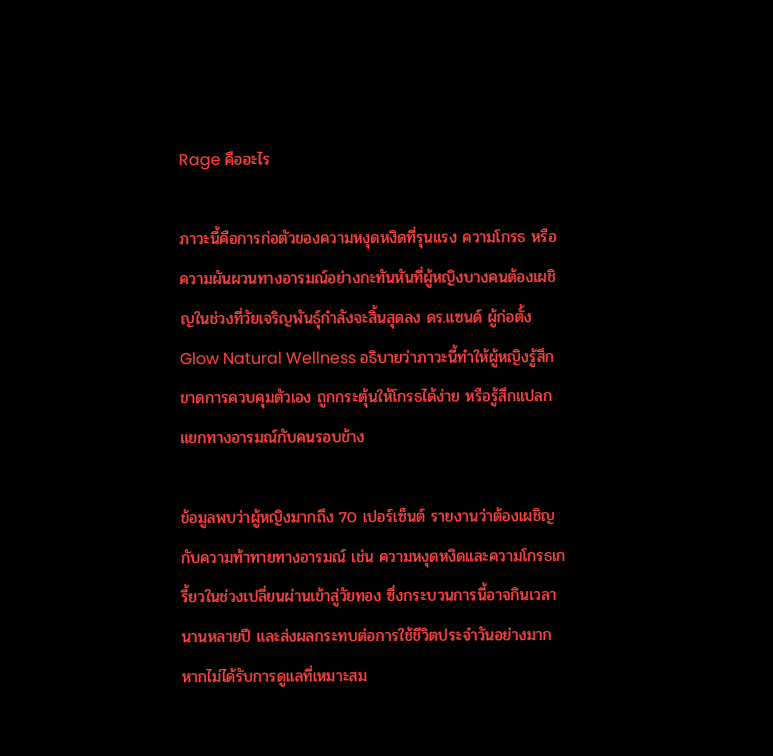Rage คืออะไร

ภาวะนี้คือการก่อตัวของความหงุดหงิดที่รุนแรง ความโกรธ หรือความผันผวนทางอารมณ์อย่างกะทันหันที่ผู้หญิงบางคนต้องเผชิญในช่วงที่วัยเจริญพันธุ์กำลังจะสิ้นสุดลง ดร.แซนด์ ผู้ก่อตั้ง Glow Natural Wellness อธิบายว่าภาวะนี้ทำให้ผู้หญิงรู้สึกขาดการควบคุมตัวเอง ถูกกระตุ้นให้โกรธได้ง่าย หรือรู้สึกแปลกแยกทางอารมณ์กับคนรอบข้าง

ข้อมูลพบว่าผู้หญิงมากถึง 70 เปอร์เซ็นต์ รายงานว่าต้องเผชิญกับความท้าทายทางอารมณ์ เช่น ความหงุดหงิดและความโกรธเกรี้ยวในช่วงเปลี่ยนผ่านเข้าสู่วัยทอง ซึ่งกระบวนการนี้อาจกินเวลานานหลายปี และส่งผลกระทบต่อการใช้ชีวิตประจำวันอย่างมากหากไม่ได้รับการดูแลที่เหมาะสม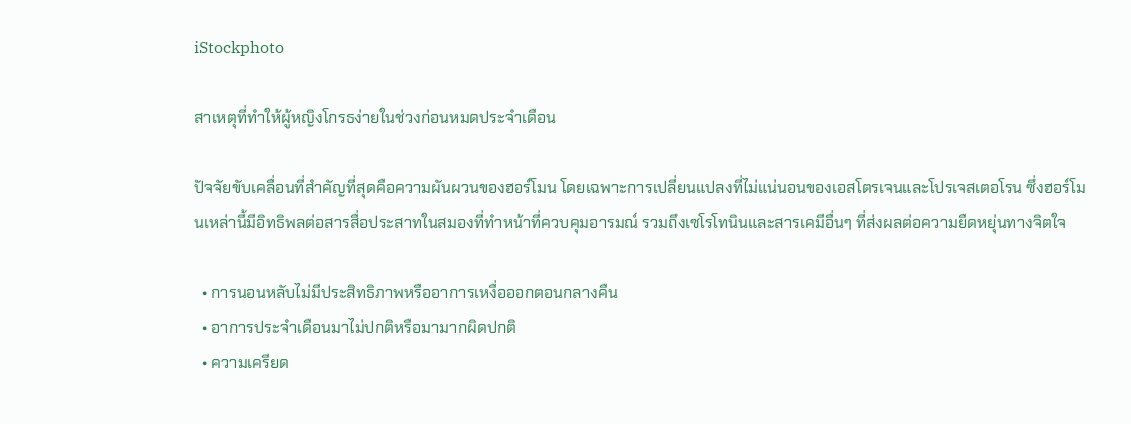iStockphoto

สาเหตุที่ทำให้ผู้หญิงโกรธง่ายในช่วงก่อนหมดประจำเดือน

ปัจจัยขับเคลื่อนที่สำคัญที่สุดคือความผันผวนของฮอร์โมน โดยเฉพาะการเปลี่ยนแปลงที่ไม่แน่นอนของเอสโตรเจนและโปรเจสเตอโรน ซึ่งฮอร์โมนเหล่านี้มีอิทธิพลต่อสารสื่อประสาทในสมองที่ทำหน้าที่ควบคุมอารมณ์ รวมถึงเซโรโทนินและสารเคมีอื่นๆ ที่ส่งผลต่อความยืดหยุ่นทางจิตใจ

  • การนอนหลับไม่มีประสิทธิภาพหรืออาการเหงื่อออกตอนกลางคืน
  • อาการประจำเดือนมาไม่ปกติหรือมามากผิดปกติ
  • ความเครียด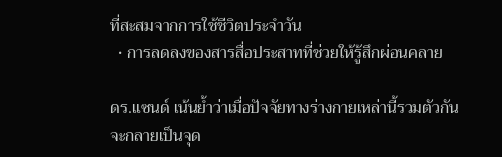ที่สะสมจากการใช้ชีวิตประจำวัน
  • การลดลงของสารสื่อประสาทที่ช่วยให้รู้สึกผ่อนคลาย

ดร.แซนด์ เน้นย้ำว่าเมื่อปัจจัยทางร่างกายเหล่านี้รวมตัวกัน จะกลายเป็นจุด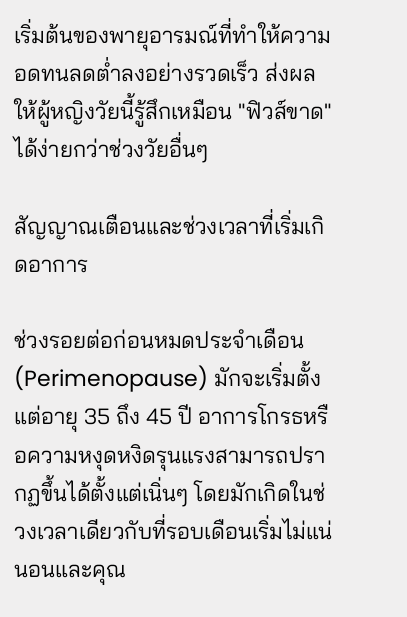เริ่มต้นของพายุอารมณ์ที่ทำให้ความอดทนลดต่ำลงอย่างรวดเร็ว ส่งผลให้ผู้หญิงวัยนี้รู้สึกเหมือน "ฟิวส์ขาด" ได้ง่ายกว่าช่วงวัยอื่นๆ

สัญญาณเตือนและช่วงเวลาที่เริ่มเกิดอาการ

ช่วงรอยต่อก่อนหมดประจำเดือน (Perimenopause) มักจะเริ่มตั้งแต่อายุ 35 ถึง 45 ปี อาการโกรธหรือความหงุดหงิดรุนแรงสามารถปรากฏขึ้นได้ตั้งแต่เนิ่นๆ โดยมักเกิดในช่วงเวลาเดียวกับที่รอบเดือนเริ่มไม่แน่นอนและคุณ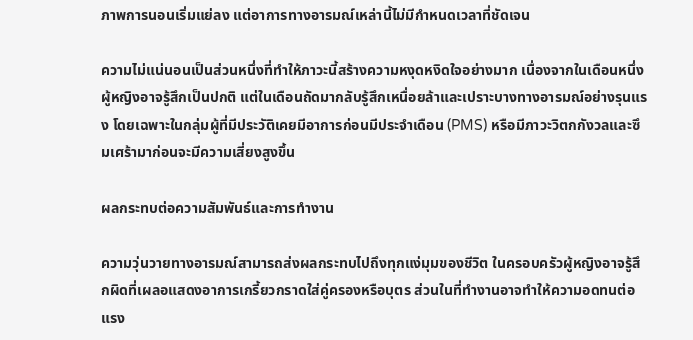ภาพการนอนเริ่มแย่ลง แต่อาการทางอารมณ์เหล่านี้ไม่มีกำหนดเวลาที่ชัดเจน

ความไม่แน่นอนเป็นส่วนหนึ่งที่ทำให้ภาวะนี้สร้างความหงุดหงิดใจอย่างมาก เนื่องจากในเดือนหนึ่งผู้หญิงอาจรู้สึกเป็นปกติ แต่ในเดือนถัดมากลับรู้สึกเหนื่อยล้าและเปราะบางทางอารมณ์อย่างรุนแรง โดยเฉพาะในกลุ่มผู้ที่มีประวัติเคยมีอาการก่อนมีประจำเดือน (PMS) หรือมีภาวะวิตกกังวลและซึมเศร้ามาก่อนจะมีความเสี่ยงสูงขึ้น

ผลกระทบต่อความสัมพันธ์และการทำงาน

ความวุ่นวายทางอารมณ์สามารถส่งผลกระทบไปถึงทุกแง่มุมของชีวิต ในครอบครัวผู้หญิงอาจรู้สึกผิดที่เผลอแสดงอาการเกรี้ยวกราดใส่คู่ครองหรือบุตร ส่วนในที่ทำงานอาจทำให้ความอดทนต่อแรง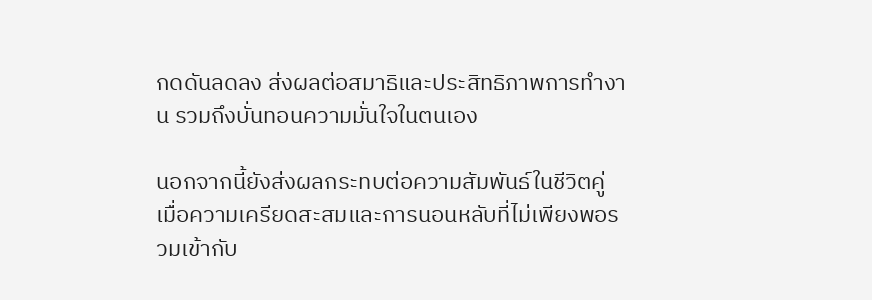กดดันลดลง ส่งผลต่อสมาธิและประสิทธิภาพการทำงาน รวมถึงบั่นทอนความมั่นใจในตนเอง

นอกจากนี้ยังส่งผลกระทบต่อความสัมพันธ์ในชีวิตคู่ เมื่อความเครียดสะสมและการนอนหลับที่ไม่เพียงพอรวมเข้ากับ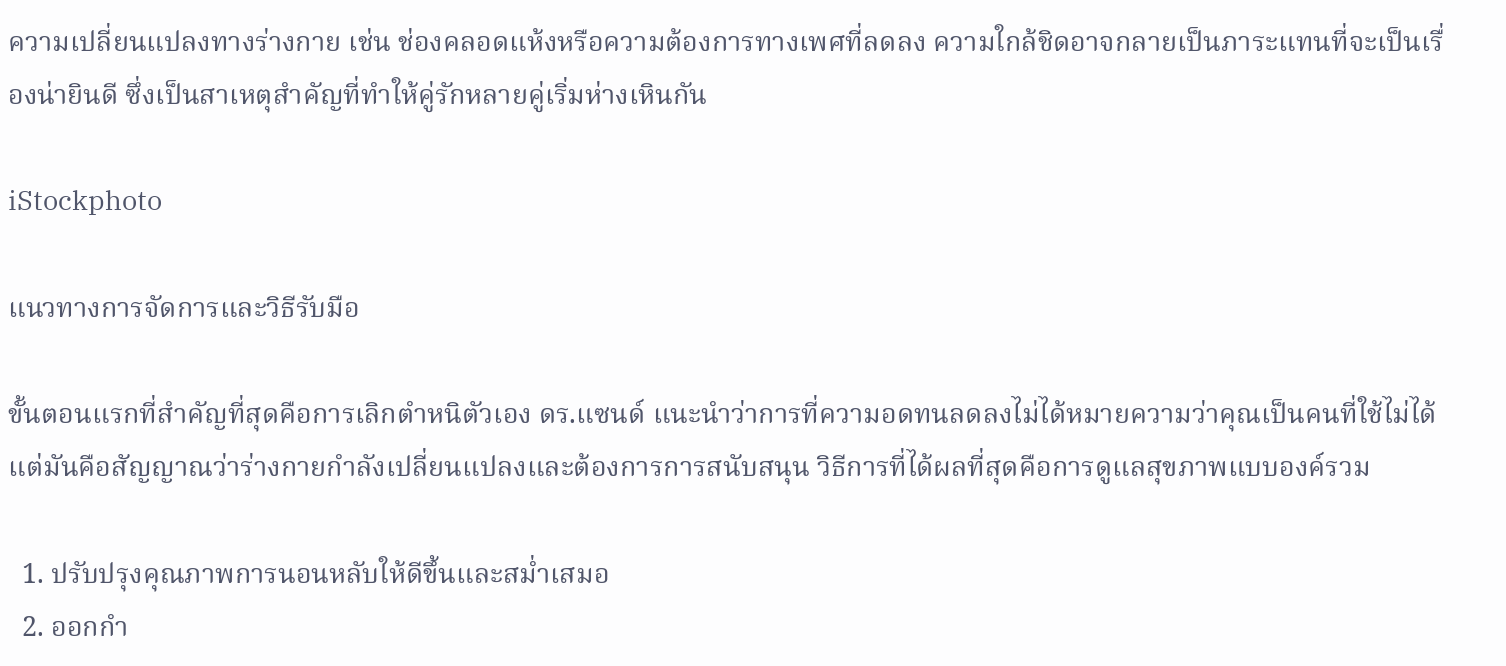ความเปลี่ยนแปลงทางร่างกาย เช่น ช่องคลอดแห้งหรือความต้องการทางเพศที่ลดลง ความใกล้ชิดอาจกลายเป็นภาระแทนที่จะเป็นเรื่องน่ายินดี ซึ่งเป็นสาเหตุสำคัญที่ทำให้คู่รักหลายคู่เริ่มห่างเหินกัน

iStockphoto

แนวทางการจัดการและวิธีรับมือ

ขั้นตอนแรกที่สำคัญที่สุดคือการเลิกตำหนิตัวเอง ดร.แซนด์ แนะนำว่าการที่ความอดทนลดลงไม่ได้หมายความว่าคุณเป็นคนที่ใช้ไม่ได้ แต่มันคือสัญญาณว่าร่างกายกำลังเปลี่ยนแปลงและต้องการการสนับสนุน วิธีการที่ได้ผลที่สุดคือการดูแลสุขภาพแบบองค์รวม

  1. ปรับปรุงคุณภาพการนอนหลับให้ดีขึ้นและสม่ำเสมอ
  2. ออกกำ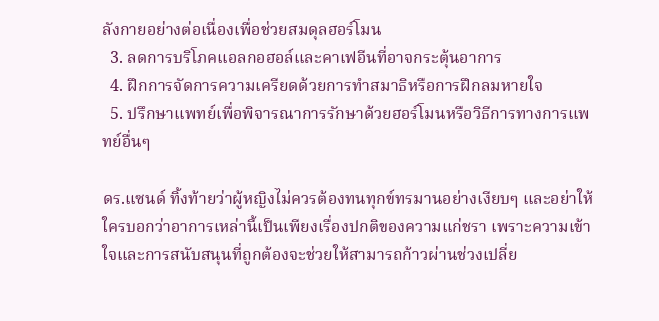ลังกายอย่างต่อเนื่องเพื่อช่วยสมดุลฮอร์โมน
  3. ลดการบริโภคแอลกอฮอล์และคาเฟอีนที่อาจกระตุ้นอาการ
  4. ฝึกการจัดการความเครียดด้วยการทำสมาธิหรือการฝึกลมหายใจ
  5. ปรึกษาแพทย์เพื่อพิจารณาการรักษาด้วยฮอร์โมนหรือวิธีการทางการแพทย์อื่นๆ

ดร.แซนด์ ทิ้งท้ายว่าผู้หญิงไม่ควรต้องทนทุกข์ทรมานอย่างเงียบๆ และอย่าให้ใครบอกว่าอาการเหล่านี้เป็นเพียงเรื่องปกติของความแก่ชรา เพราะความเข้าใจและการสนับสนุนที่ถูกต้องจะช่วยให้สามารถก้าวผ่านช่วงเปลี่ย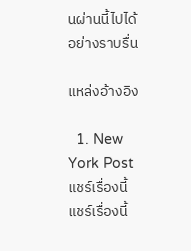นผ่านนี้ไปได้อย่างราบรื่น

แหล่งอ้างอิง

  1. New York Post
แชร์เรื่องนี้
แชร์เรื่องนี้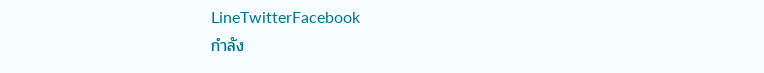LineTwitterFacebook
กำลัง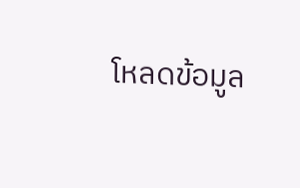โหลดข้อมูล